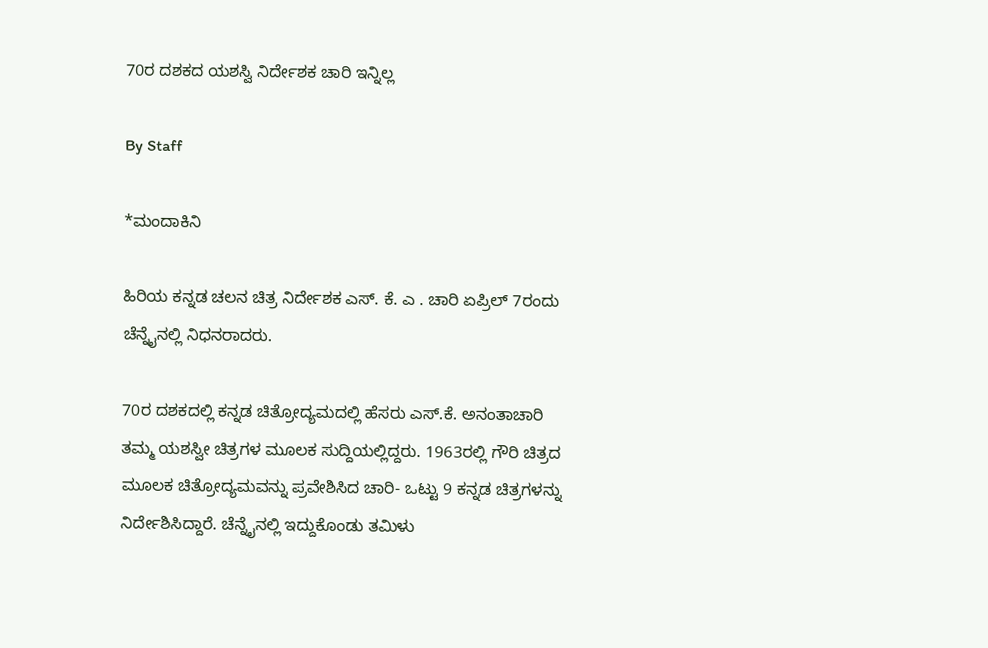70ರ ದಶಕದ ಯಶಸ್ವಿ ನಿರ್ದೇಶಕ ಚಾರಿ ಇನ್ನಿಲ್ಲ

By Staff

*ಮಂದಾಕಿನಿ

ಹಿರಿಯ ಕನ್ನಡ ಚಲನ ಚಿತ್ರ ನಿರ್ದೇಶಕ ಎಸ್‌. ಕೆ. ಎ . ಚಾರಿ ಏಪ್ರಿಲ್‌ 7ರಂದು ಚೆನ್ನೈನಲ್ಲಿ ನಿಧನರಾದರು.

70ರ ದಶಕದಲ್ಲಿ ಕನ್ನಡ ಚಿತ್ರೋದ್ಯಮದಲ್ಲಿ ಹೆಸರು ಎಸ್‌.ಕೆ. ಅನಂತಾಚಾರಿ ತಮ್ಮ ಯಶಸ್ವೀ ಚಿತ್ರಗಳ ಮೂಲಕ ಸುದ್ದಿಯಲ್ಲಿದ್ದರು. 1963ರಲ್ಲಿ ಗೌರಿ ಚಿತ್ರದ ಮೂಲಕ ಚಿತ್ರೋದ್ಯಮವನ್ನು ಪ್ರವೇಶಿಸಿದ ಚಾರಿ- ಒಟ್ಟು 9 ಕನ್ನಡ ಚಿತ್ರಗಳನ್ನು ನಿರ್ದೇಶಿಸಿದ್ದಾರೆ. ಚೆನ್ನೈನಲ್ಲಿ ಇದ್ದುಕೊಂಡು ತಮಿಳು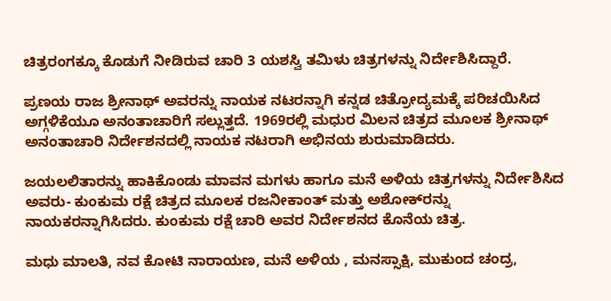ಚಿತ್ರರಂಗಕ್ಕೂ ಕೊಡುಗೆ ನೀಡಿರುವ ಚಾರಿ 3 ಯಶಸ್ವಿ ತಮಿಳು ಚಿತ್ರಗಳನ್ನು ನಿರ್ದೇಶಿಸಿದ್ದಾರೆ.

ಪ್ರಣಯ ರಾಜ ಶ್ರೀನಾಥ್‌ ಅವರನ್ನು ನಾಯಕ ನಟರನ್ನಾಗಿ ಕನ್ನಡ ಚಿತ್ರೋದ್ಯಮಕ್ಕೆ ಪರಿಚಯಿಸಿದ ಅಗ್ಗಳಿಕೆಯೂ ಅನಂತಾಚಾರಿಗೆ ಸಲ್ಲುತ್ತದೆ. 1969ರಲ್ಲಿ ಮಧುರ ಮಿಲನ ಚಿತ್ರದ ಮೂಲಕ ಶ್ರೀನಾಥ್‌ ಅನಂತಾಚಾರಿ ನಿರ್ದೇಶನದಲ್ಲಿ ನಾಯಕ ನಟರಾಗಿ ಅಭಿನಯ ಶುರುಮಾಡಿದರು.

ಜಯಲಲಿತಾರನ್ನು ಹಾಕಿಕೊಂಡು ಮಾವನ ಮಗಳು ಹಾಗೂ ಮನೆ ಅಳಿಯ ಚಿತ್ರಗಳನ್ನು ನಿರ್ದೇಶಿಸಿದ ಅವರು- ಕುಂಕುಮ ರಕ್ಷೆ ಚಿತ್ರದ ಮೂಲಕ ರಜನೀಕಾಂತ್‌ ಮತ್ತು ಅಶೋಕ್‌ರನ್ನು ನಾಯಕರನ್ನಾಗಿಸಿದರು. ಕುಂಕುಮ ರಕ್ಷೆ ಚಾರಿ ಅವರ ನಿರ್ದೇಶನದ ಕೊನೆಯ ಚಿತ್ರ.

ಮಧು ಮಾಲತಿ, ನವ ಕೋಟಿ ನಾರಾಯಣ, ಮನೆ ಅಳಿಯ , ಮನಸ್ಸಾಕ್ಷಿ, ಮುಕುಂದ ಚಂದ್ರ,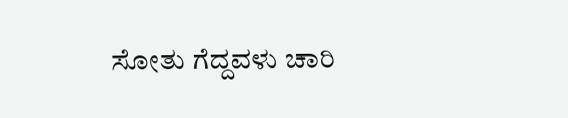ಸೋತು ಗೆದ್ದವಳು ಚಾರಿ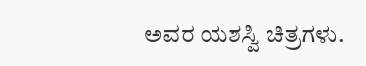ಅವರ ಯಶಸ್ವಿ ಚಿತ್ರಗಳು.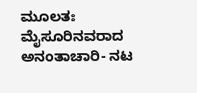ಮೂಲತಃ ಮೈಸೂರಿನವರಾದ ಅನಂತಾಚಾರಿ- ನಟ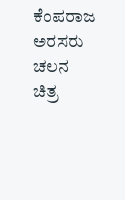ಕೆಂಪರಾಜ ಅರಸರು ಚಲನ ಚಿತ್ರ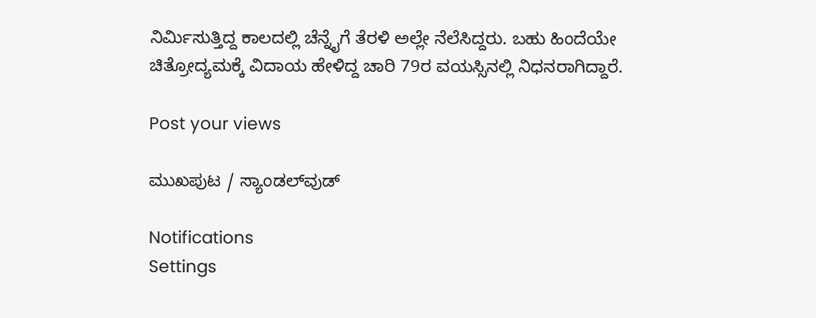ನಿರ್ಮಿಸುತ್ತಿದ್ದ ಕಾಲದಲ್ಲಿ ಚೆನ್ನೈಗೆ ತೆರಳಿ ಅಲ್ಲೇ ನೆಲೆಸಿದ್ದರು. ಬಹು ಹಿಂದೆಯೇ ಚಿತ್ರೋದ್ಯಮಕ್ಕೆ ವಿದಾಯ ಹೇಳಿದ್ದ ಚಾರಿ 79ರ ವಯಸ್ಸಿನಲ್ಲಿ ನಿಧನರಾಗಿದ್ದಾರೆ.

Post your views

ಮುಖಪುಟ / ಸ್ಯಾಂಡಲ್‌ವುಡ್‌

Notifications
Settings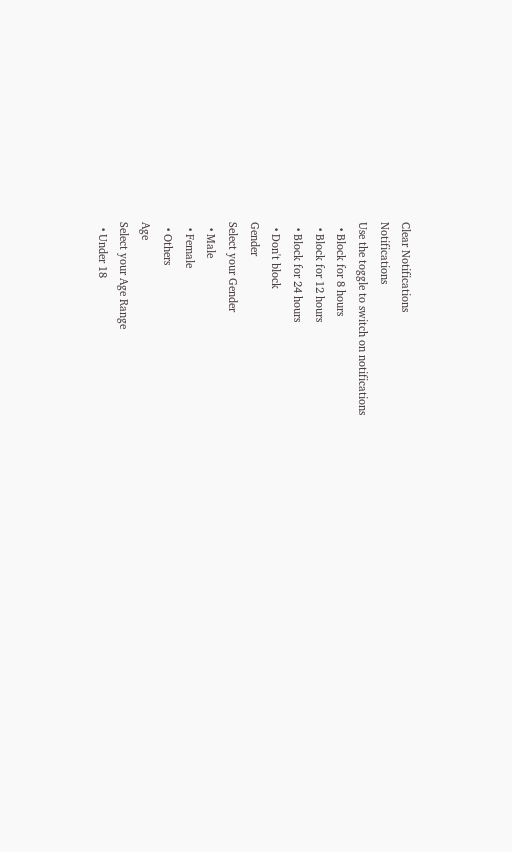Clear Notifications
Notifications
Use the toggle to switch on notifications
  • Block for 8 hours
  • Block for 12 hours
  • Block for 24 hours
  • Don't block
Gender
Select your Gender
  • Male
  • Female
  • Others
Age
Select your Age Range
  • Under 18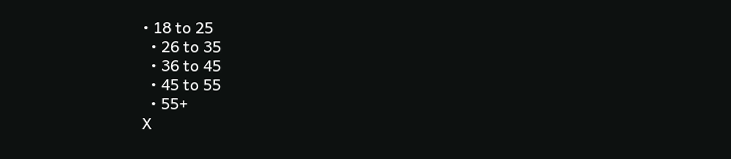• 18 to 25
  • 26 to 35
  • 36 to 45
  • 45 to 55
  • 55+
X